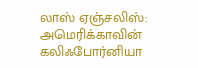லாஸ் ஏஞ்சலிஸ்: அமெரிக்காவின் கலிஃபோர்னியா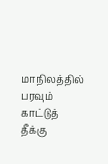மாநிலத்தில் பரவும் காட்டுத் தீக்கு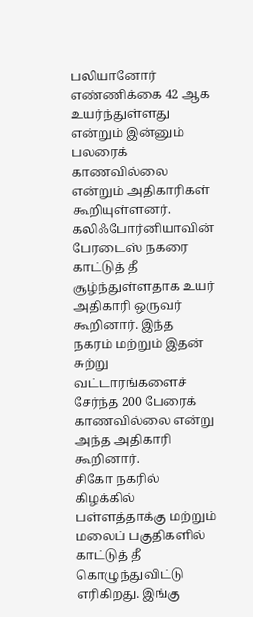பலியானோர் எண்ணிக்கை 42 ஆக உயர்ந்துள்ளது என்றும் இன்னும் பலரைக் காணவில்லை என்றும் அதிகாரிகள் கூறியுள்ளனர். கலிஃபோர்னியாவின் பேரடைஸ் நகரை காட்டுத் தீ சூழ்ந்துள்ளதாக உயர் அதிகாரி ஒருவர் கூறினார். இந்த நகரம் மற்றும் இதன் சுற்று வட்டாரங்களைச் சேர்ந்த 200 பேரைக் காணவில்லை என்று அந்த அதிகாரி கூறினார்.
சிகோ நகரில் கிழக்கில் பள்ளத்தாக்கு மற்றும் மலைப் பகுதிகளில் காட்டுத் தீ கொழுந்துவிட்டு எரிகிறது. இங்கு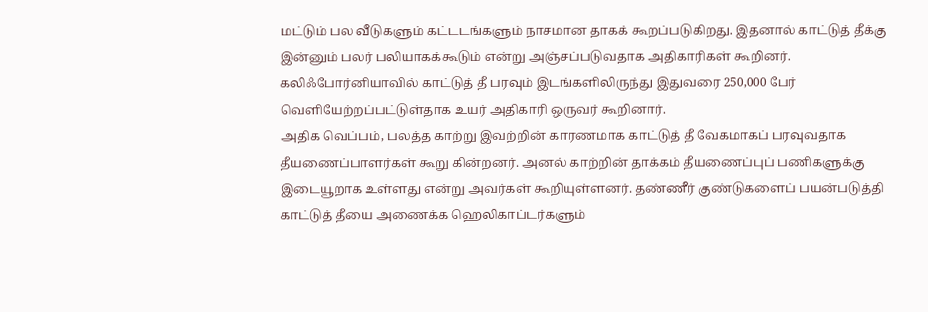மட்டும் பல வீடுகளும் கட்டடங்களும் நாசமான தாகக் கூறப்படுகிறது. இதனால் காட்டுத் தீக்கு இன்னும் பலர் பலியாகக்கூடும் என்று அஞ்சப்படுவதாக அதிகாரிகள் கூறினர். கலிஃபோர்னியாவில் காட்டுத் தீ பரவும் இடங்களிலிருந்து இதுவரை 250,000 பேர் வெளியேற்றப்பட்டுள்தாக உயர் அதிகாரி ஒருவர் கூறினார்.
அதிக வெப்பம், பலத்த காற்று இவற்றின் காரணமாக காட்டுத் தீ வேகமாகப் பரவுவதாக தீயணைப்பாளர்கள் கூறு கின்றனர். அனல் காற்றின் தாக்கம் தீயணைப்புப் பணிகளுக்கு இடையூறாக உள்ளது என்று அவர்கள் கூறியுள்ளனர். தண்ணீர் குண்டுகளைப் பயன்படுத்தி காட்டுத் தீயை அணைக்க ஹெலிகாப்டர்களும்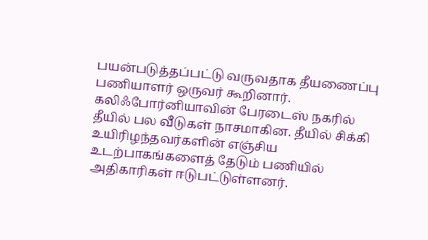பயன்படுத்தப்பட்டு வருவதாக தீயணைப்பு பணியாளர் ஒருவர் கூறினார்.
கலிஃபோர்னியாவின் பேரடைஸ் நகரில் தீயில் பல வீடுகள் நாசமாகின. தீயில் சிக்கி உயிரிழந்தவர்களின் எஞ்சிய உடற்பாகங்களைத் தேடும் பணியில் அதிகாரிகள் ஈடுபட்டுள்ளனர்.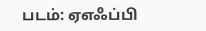படம்: ஏஎஃப்பி